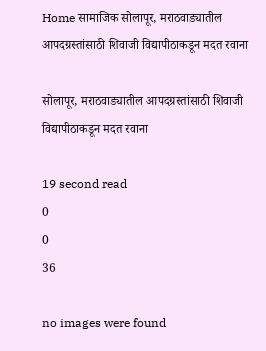Home सामाजिक सोलापूर, मराठवाड्यातील आपदग्रस्तांसाठी शिवाजी विद्यापीठाकडून मदत रवाना

सोलापूर, मराठवाड्यातील आपदग्रस्तांसाठी शिवाजी विद्यापीठाकडून मदत रवाना

19 second read
0
0
36

no images were found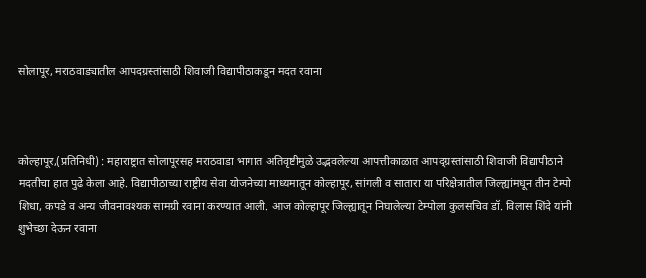सोलापूर, मराठवाड्यातील आपदग्रस्तांसाठी शिवाजी विद्यापीठाकडून मदत रवाना



कोल्हापूर,(प्रतिनिधी) : महाराष्ट्रात सोलापूरसह मराठवाडा भागात अतिवृष्टीमुळे उद्भवलेल्या आपत्तीकाळात आपद्ग्रस्तांसाठी शिवाजी विद्यापीठाने मदतीचा हात पुढे केला आहे. विद्यापीठाच्या राष्ट्रीय सेवा योजनेच्या माध्यमातून कोल्हापूर, सांगली व सातारा या परिक्षेत्रातील जिल्ह्यांमधून तीन टेम्पो शिधा, कपडे व अन्य जीवनावश्यक सामग्री रवाना करण्यात आली. आज कोल्हापूर जिल्ह्यातून निघालेल्या टेम्पोला कुलसचिव डॉ. विलास शिंदे यांनी शुभेच्छा देऊन रवाना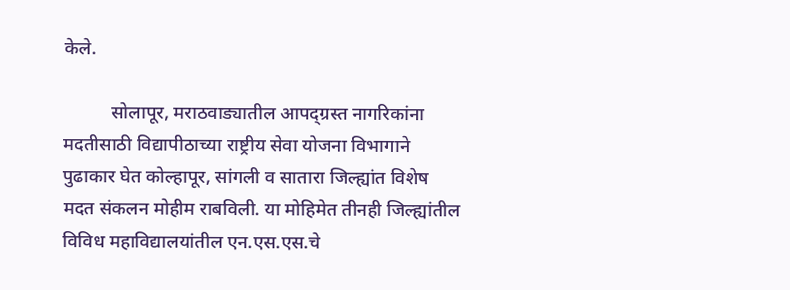केले.

          सोलापूर, मराठवाड्यातील आपद्ग्रस्त नागरिकांना मदतीसाठी विद्यापीठाच्या राष्ट्रीय सेवा योजना विभागाने पुढाकार घेत कोल्हापूर, सांगली व सातारा जिल्ह्यांत विशेष मदत संकलन मोहीम राबविली. या मोहिमेत तीनही जिल्ह्यांतील विविध महाविद्यालयांतील एन.एस.एस.चे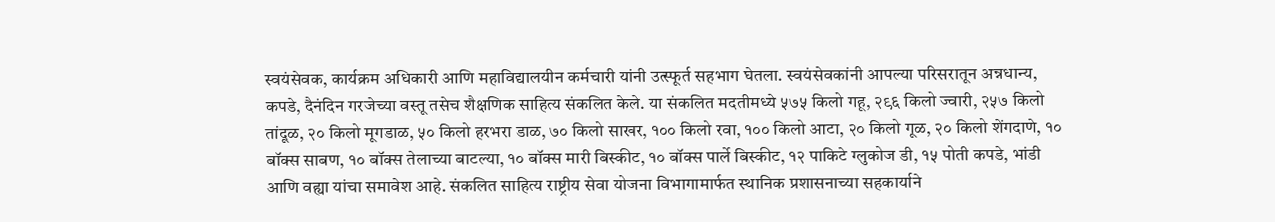स्वयंसेवक, कार्यक्रम अधिकारी आणि महाविद्यालयीन कर्मचारी यांनी उत्स्फूर्त सहभाग घेतला. स्वयंसेवकांनी आपल्या परिसरातून अन्नधान्य, कपडे, दैनंदिन गरजेच्या वस्तू तसेच शैक्षणिक साहित्य संकलित केले. या संकलित मदतीमध्ये ५७५ किलो गहू, २९६ किलो ज्वारी, २५७ किलो तांदूळ, २० किलो मूगडाळ, ५० किलो हरभरा डाळ, ७० किलो साखर, १०० किलो रवा, १०० किलो आटा, २० किलो गूळ, २० किलो शेंगदाणे, १० बॉक्स साबण, १० बॉक्स तेलाच्या बाटल्या, १० बॉक्स मारी बिस्कीट, १० बॉक्स पार्ले बिस्कीट, १२ पाकिटे ग्लुकोज डी, १५ पोती कपडे, भांडी आणि वह्या यांचा समावेश आहे. संकलित साहित्य राष्ट्रीय सेवा योजना विभागामार्फत स्थानिक प्रशासनाच्या सहकार्याने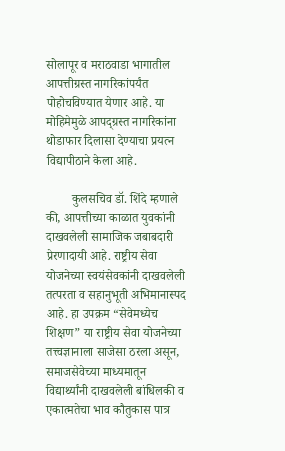सोलापूर व मराठवाडा भागातील आपत्तीग्रस्त नागरिकांपर्यंत पोहोचविण्यात येणार आहे. या मोहिमेमुळे आपद्ग्रस्त नागरिकांना थोडाफार दिलासा देण्याचा प्रयत्न विद्यापीठाने केला आहे.

        कुलसचिव डॉ. शिंदे म्हणाले की, आपत्तीच्या काळात युवकांनी दाखवलेली सामाजिक जबाबदारी प्रेरणादायी आहे. राष्ट्रीय सेवा योजनेच्या स्वयंसेवकांनी दाखवलेली तत्परता व सहानुभूती अभिमानास्पद आहे. हा उपक्रम “सेवेमध्येच शिक्षण” या राष्ट्रीय सेवा योजनेच्या तत्त्वज्ञानाला साजेसा ठरला असून, समाजसेवेच्या माध्यमातून विद्यार्थ्यांनी दाखवलेली बांधिलकी व एकात्मतेचा भाव कौतुकास पात्र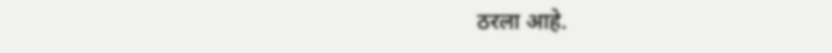ठरला आहे.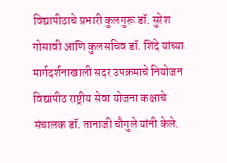विद्यापीठाचे प्रभारी कुलगुरू डॉ. सुरेश गोसावी आणि कुलसचिव डॉ. शिंदे यांच्या मार्गदर्शनाखाली सदर उपक्रमाचे नियोजन विद्यापीठ राष्ट्रीय सेवा योजना कक्षाचे संचालक डॉ. तानाजी चौगुले यांनी केले.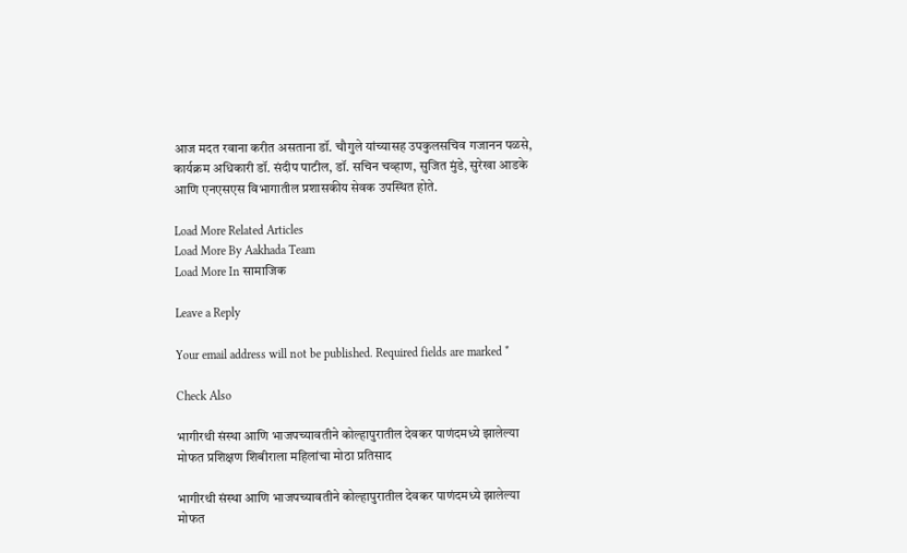आज मदत रवाना करीत असताना डॉ. चौगुले यांच्यासह उपकुलसचिव गजानन पळसे, कार्यक्रम अधिकारी डॉ. संदीप पाटील, डॉ. सचिन चव्हाण, सुजित मुंडे, सुरेखा आडके आणि एनएसएस विभागातील प्रशासकीय सेवक उपस्थित होते.

Load More Related Articles
Load More By Aakhada Team
Load More In सामाजिक

Leave a Reply

Your email address will not be published. Required fields are marked *

Check Also

भागीरथी संस्था आणि भाजपच्यावतीने कोल्हापुरातील देवकर पाणंदमध्ये झालेल्या मोफत प्रशिक्षण शिबीराला महिलांचा मोठा प्रतिसाद

भागीरथी संस्था आणि भाजपच्यावतीने कोल्हापुरातील देवकर पाणंदमध्ये झालेल्या मोफत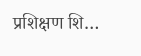प्रशिक्षण शि…